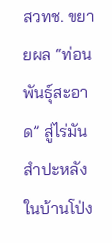สวทช. ขยายผล “ท่อนพันธุ์สะอาด” สู่ไร่มันสำปะหลัง ในบ้านโป่ง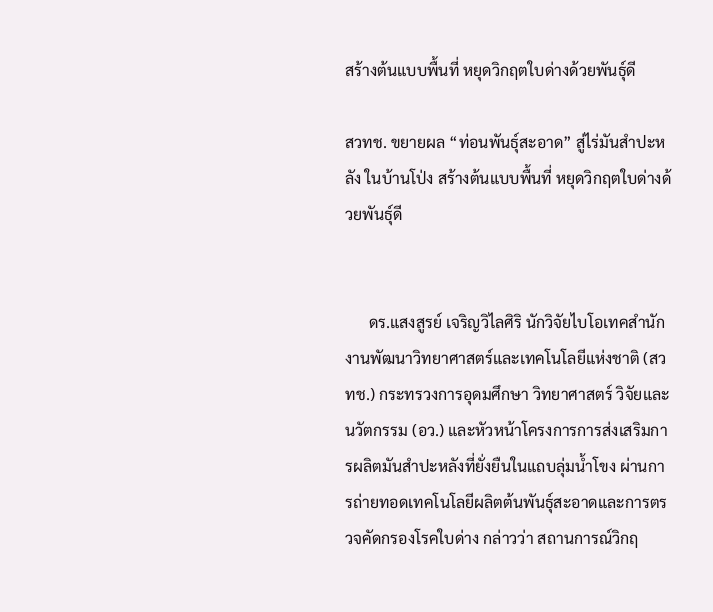สร้างต้นแบบพื้นที่ หยุดวิกฤตใบด่างด้วยพันธุ์ดี

สวทช. ขยายผล “ท่อนพันธุ์สะอาด” สู่ไร่มันสำปะหลัง ในบ้านโป่ง สร้างต้นแบบพื้นที่ หยุดวิกฤตใบด่างด้วยพันธุ์ดี


      ดร.แสงสูรย์ เจริญวิไลศิริ นักวิจัยไบโอเทคสำนักงานพัฒนาวิทยาศาสตร์และเทคโนโลยีแห่งชาติ (สวทช.) กระทรวงการอุดมศึกษา วิทยาศาสตร์ วิจัยและนวัตกรรม (อว.) และหัวหน้าโครงการการส่งเสริมการผลิตมันสำปะหลังที่ยั่งยืนในแถบลุ่มน้ำโขง ผ่านการถ่ายทอดเทคโนโลยีผลิตต้นพันธุ์สะอาดและการตรวจคัดกรองโรคใบด่าง กล่าวว่า สถานการณ์วิกฤ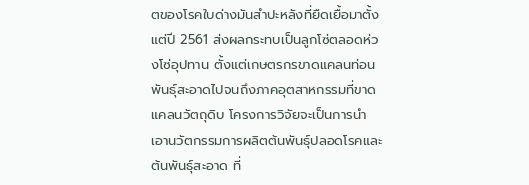ตของโรคใบด่างมันสำปะหลังที่ยืดเยื้อมาตั้งแต่ปี 2561 ส่งผลกระทบเป็นลูกโซ่ตลอดห่วงโซ่อุปทาน ตั้งแต่เกษตรกรขาดแคลนท่อนพันธุ์สะอาดไปจนถึงภาคอุตสาหกรรมที่ขาดแคลนวัตถุดิบ โครงการวิจัยจะเป็นการนำเอานวัตกรรมการผลิตต้นพันธุ์ปลอดโรคและต้นพันธุ์สะอาด ที่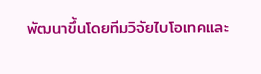พัฒนาขึ้นโดยทีมวิจัยไบโอเทคและ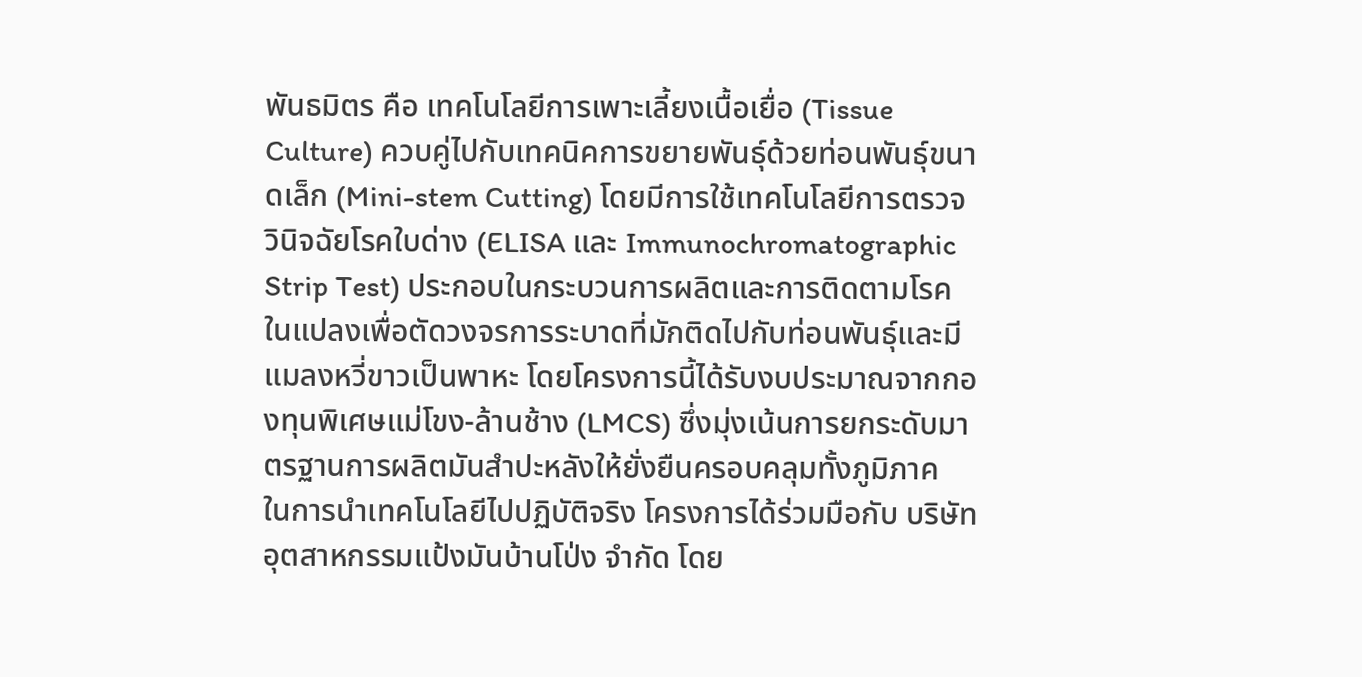พันธมิตร คือ เทคโนโลยีการเพาะเลี้ยงเนื้อเยื่อ (Tissue Culture) ควบคู่ไปกับเทคนิคการขยายพันธุ์ด้วยท่อนพันธุ์ขนาดเล็ก (Mini-stem Cutting) โดยมีการใช้เทคโนโลยีการตรวจวินิจฉัยโรคใบด่าง (ELISA และ Immunochromatographic Strip Test) ประกอบในกระบวนการผลิตและการติดตามโรคในแปลงเพื่อตัดวงจรการระบาดที่มักติดไปกับท่อนพันธุ์และมีแมลงหวี่ขาวเป็นพาหะ โดยโครงการนี้ได้รับงบประมาณจากกองทุนพิเศษแม่โขง-ล้านช้าง (LMCS) ซึ่งมุ่งเน้นการยกระดับมาตรฐานการผลิตมันสำปะหลังให้ยั่งยืนครอบคลุมทั้งภูมิภาค  ในการนำเทคโนโลยีไปปฏิบัติจริง โครงการได้ร่วมมือกับ บริษัท อุตสาหกรรมแป้งมันบ้านโป่ง จำกัด โดย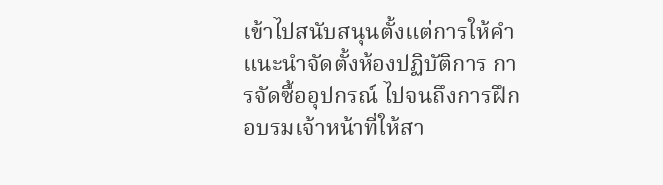เข้าไปสนับสนุนตั้งแต่การให้คำแนะนำจัดตั้งห้องปฏิบัติการ การจัดซื้ออุปกรณ์ ไปจนถึงการฝึกอบรมเจ้าหน้าที่ให้สา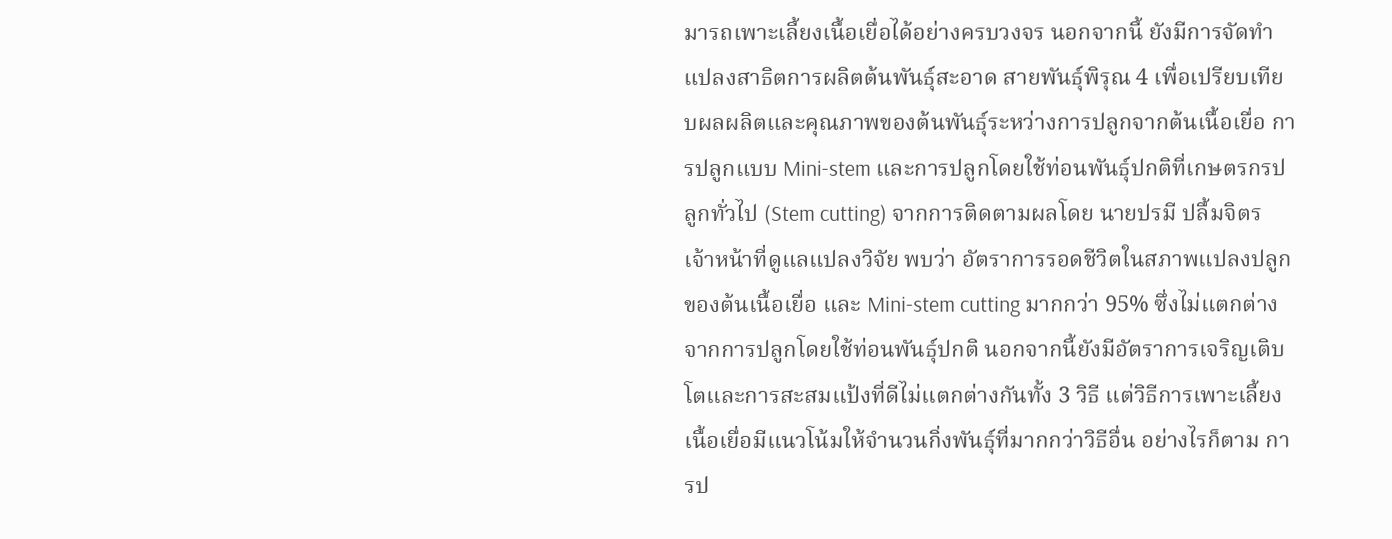มารถเพาะเลี้ยงเนื้อเยื่อได้อย่างครบวงจร นอกจากนี้ ยังมีการจัดทำแปลงสาธิตการผลิตต้นพันธุ์สะอาด สายพันธุ์พิรุณ 4 เพื่อเปรียบเทียบผลผลิตและคุณภาพของต้นพันธุ์ระหว่างการปลูกจากต้นเนื้อเยื่อ การปลูกแบบ Mini-stem และการปลูกโดยใช้ท่อนพันธุ์ปกติที่เกษตรกรปลูกทั่วไป (Stem cutting) จากการติดตามผลโดย นายปรมี ปลื้มจิตร เจ้าหน้าที่ดูแลแปลงวิจัย พบว่า อัตราการรอดชีวิตในสภาพแปลงปลูกของต้นเนื้อเยื่อ และ Mini-stem cutting มากกว่า 95% ซึ่งไม่แตกต่างจากการปลูกโดยใช้ท่อนพันธุ์ปกติ นอกจากนี้ยังมีอัตราการเจริญเติบโตและการสะสมแป้งที่ดีไม่แตกต่างกันทั้ง 3 วิธี แต่วิธีการเพาะเลี้ยงเนื้อเยื่อมีแนวโน้มให้จำนวนกิ่งพันธุ์ที่มากกว่าวิธีอื่น อย่างไรก็ตาม การป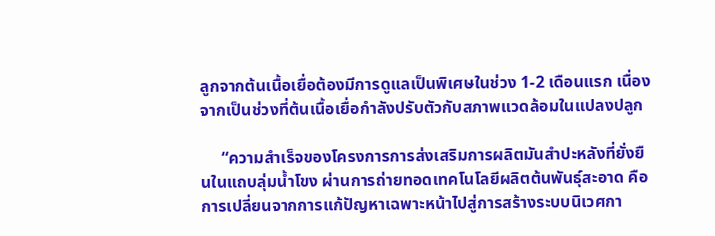ลูกจากต้นเนื้อเยื่อต้องมีการดูแลเป็นพิเศษในช่วง 1-2 เดือนแรก เนื่องจากเป็นช่วงที่ต้นเนื้อเยื่อกำลังปรับตัวกับสภาพแวดล้อมในแปลงปลูก

     “ความสำเร็จของโครงการการส่งเสริมการผลิตมันสำปะหลังที่ยั่งยืนในแถบลุ่มน้ำโขง ผ่านการถ่ายทอดเทคโนโลยีผลิตต้นพันธุ์สะอาด คือการเปลี่ยนจากการแก้ปัญหาเฉพาะหน้าไปสู่การสร้างระบบนิเวศกา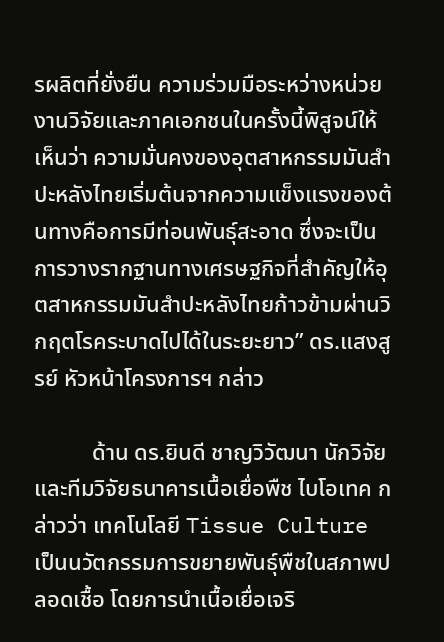รผลิตที่ยั่งยืน ความร่วมมือระหว่างหน่วยงานวิจัยและภาคเอกชนในครั้งนี้พิสูจน์ให้เห็นว่า ความมั่นคงของอุตสาหกรรมมันสำปะหลังไทยเริ่มต้นจากความแข็งแรงของต้นทางคือการมีท่อนพันธุ์สะอาด ซึ่งจะเป็นการวางรากฐานทางเศรษฐกิจที่สำคัญให้อุตสาหกรรมมันสำปะหลังไทยก้าวข้ามผ่านวิกฤตโรคระบาดไปได้ในระยะยาว” ดร.แสงสูรย์ หัวหน้าโครงการฯ กล่าว

          ด้าน ดร.ยินดี ชาญวิวัฒนา นักวิจัย และทีมวิจัยธนาคารเนื้อเยื่อพืช ไบโอเทค กล่าวว่า เทคโนโลยี Tissue Culture เป็นนวัตกรรมการขยายพันธุ์พืชในสภาพปลอดเชื้อ โดยการนำเนื้อเยื่อเจริ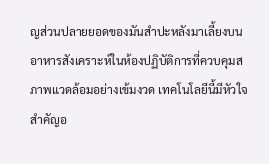ญส่วนปลายยอดของมันสำปะหลังมาเลี้ยงบนอาหารสังเคราะห์ในห้องปฏิบัติการที่ควบคุมสภาพแวดล้อมอย่างเข้มงวด เทคโนโลยีนี้มีหัวใจสำคัญอ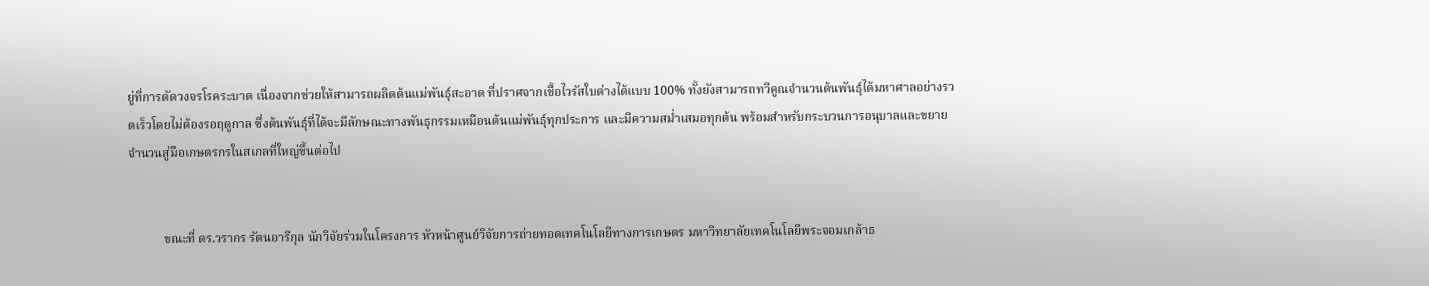ยู่ที่การตัดวงจรโรคระบาด เนื่องจากช่วยให้สามารถผลิตต้นแม่พันธุ์สะอาด ที่ปราศจากเชื้อไวรัสใบด่างได้แบบ 100% ทั้งยังสามารถทวีคูณจำนวนต้นพันธุ์ได้มหาศาลอย่างรวดเร็วโดยไม่ต้องรอฤดูกาล ซึ่งต้นพันธุ์ที่ได้จะมีลักษณะทางพันธุกรรมเหมือนต้นแม่พันธุ์ทุกประการ และมีความสม่ำเสมอทุกต้น พร้อมสำหรับกระบวนการอนุบาลและขยายจำนวนสู่มือเกษตรกรในสเกลที่ใหญ่ขึ้นต่อไป


           ขณะที่ ดร.วรากร รัตนอารีกุล นักวิจัยร่วมในโครงการ หัวหน้าศูนย์วิจัยการถ่ายทอดเทคโนโลยีทางการเกษตร มหาวิทยาลัยเทคโนโลยีพระจอมเกล้าธ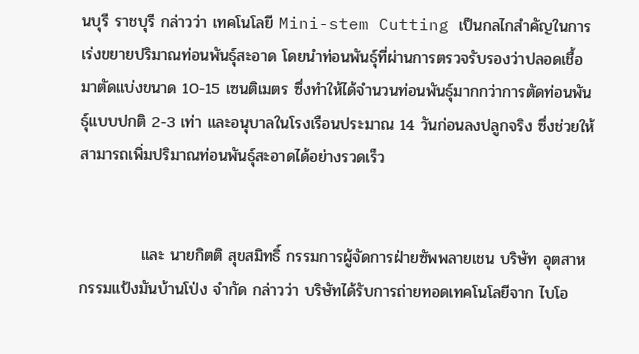นบุรี ราชบุรี กล่าวว่า เทคโนโลยี Mini-stem Cutting เป็นกลไกสำคัญในการเร่งขยายปริมาณท่อนพันธุ์สะอาด โดยนำท่อนพันธุ์ที่ผ่านการตรวจรับรองว่าปลอดเชื้อมาตัดแบ่งขนาด 10-15 เซนติเมตร ซึ่งทำให้ได้จำนวนท่อนพันธุ์มากกว่าการตัดท่อนพันธุ์แบบปกติ 2-3 เท่า และอนุบาลในโรงเรือนประมาณ 14 วันก่อนลงปลูกจริง ซึ่งช่วยให้สามารถเพิ่มปริมาณท่อนพันธุ์สะอาดได้อย่างรวดเร็ว


           และ นายกิตติ สุขสมิทธิ์ กรรมการผู้จัดการฝ่ายซัพพลายเชน บริษัท อุตสาหกรรมแป้งมันบ้านโป่ง จำกัด กล่าวว่า บริษัทได้รับการถ่ายทอดเทคโนโลยีจาก ไบโอ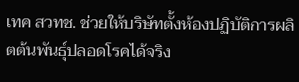เทค สวทช. ช่วยให้บริษัทตั้งห้องปฏิบัติการผลิตต้นพันธุ์ปลอดโรคได้จริง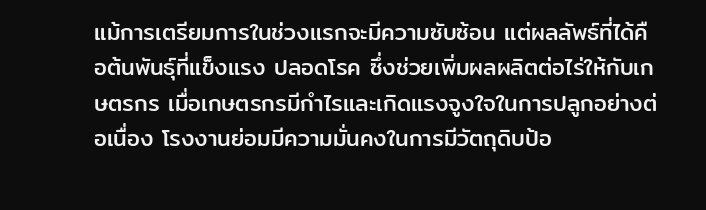แม้การเตรียมการในช่วงแรกจะมีความซับซ้อน แต่ผลลัพธ์ที่ได้คือต้นพันธุ์ที่แข็งแรง ปลอดโรค ซึ่งช่วยเพิ่มผลผลิตต่อไร่ให้กับเกษตรกร เมื่อเกษตรกรมีกำไรและเกิดแรงจูงใจในการปลูกอย่างต่อเนื่อง โรงงานย่อมมีความมั่นคงในการมีวัตถุดิบป้อ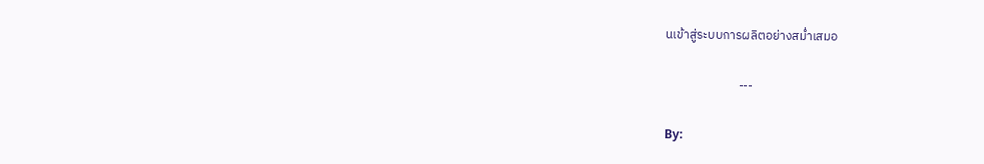นเข้าสู่ระบบการผลิตอย่างสม่ำเสมอ

                          ---

By: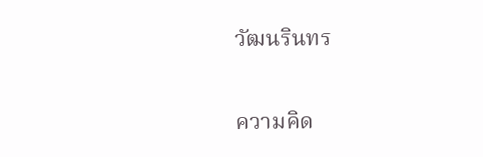วัฒนรินทร

ความคิด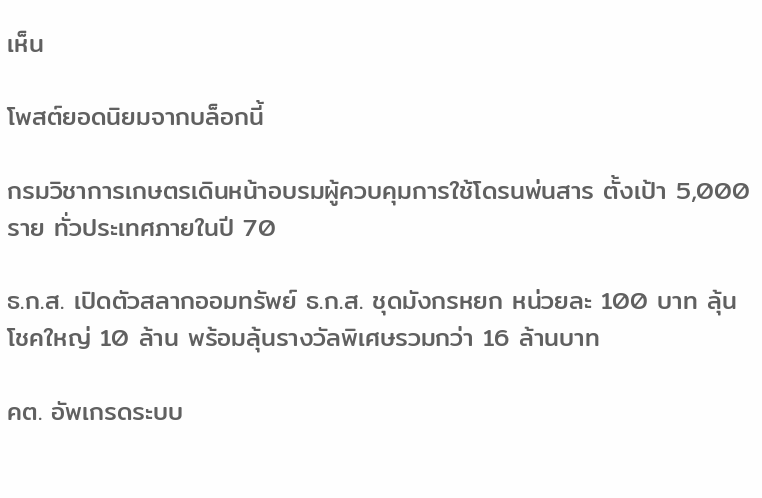เห็น

โพสต์ยอดนิยมจากบล็อกนี้

กรมวิชาการเกษตรเดินหน้าอบรมผู้ควบคุมการใช้โดรนพ่นสาร ตั้งเป้า 5,000 ราย ทั่วประเทศภายในปี 70

ธ.ก.ส. เปิดตัวสลากออมทรัพย์ ธ.ก.ส. ชุดมังกรหยก หน่วยละ 100 บาท ลุ้นโชคใหญ่ 10 ล้าน พร้อมลุ้นรางวัลพิเศษรวมกว่า 16 ล้านบาท

คต. อัพเกรดระบบ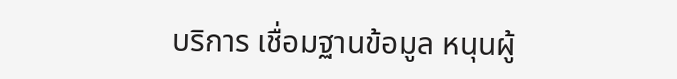บริการ เชื่อมฐานข้อมูล หนุนผู้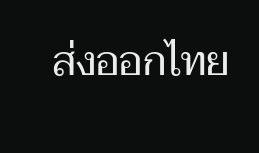ส่งออกไทย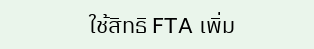ใช้สิทธิ FTA เพิ่ม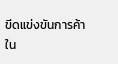ขีดแข่งขันการค้าใน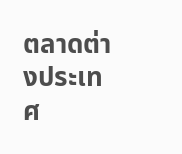ตลาดต่างประเทศ